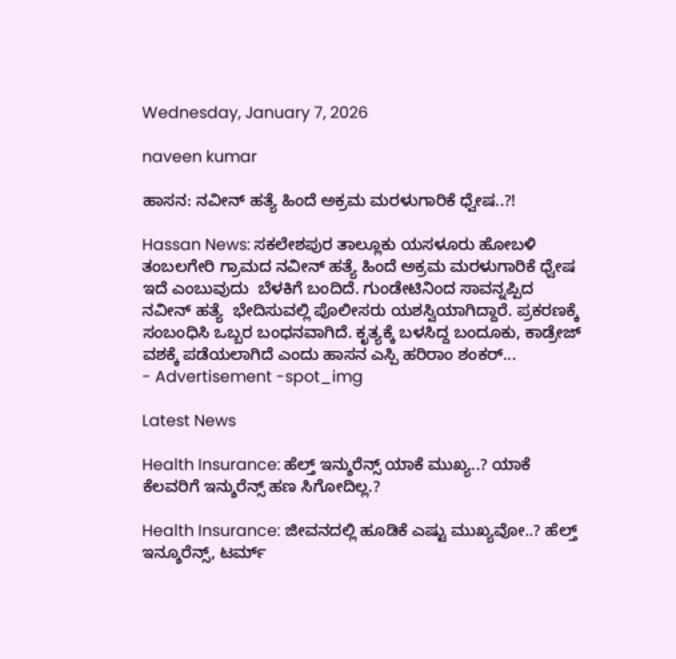Wednesday, January 7, 2026

naveen kumar

ಹಾಸನ: ನವೀನ್ ಹತ್ಯೆ ಹಿಂದೆ ಅಕ್ರಮ ಮರಳುಗಾರಿಕೆ ಧ್ವೇಷ..?!

Hassan News: ಸಕಲೇಶಪುರ ತಾಲ್ಲೂಕು ಯಸಳೂರು ಹೋಬಳಿ ತಂಬಲಗೇರಿ ಗ್ರಾಮದ ನವೀನ್ ಹತ್ಯೆ ಹಿಂದೆ ಅಕ್ರಮ ಮರಳುಗಾರಿಕೆ ಧ್ವೇಷ ಇದೆ ಎಂಬುವುದು  ಬೆಳಕಿಗೆ ಬಂದಿದೆ. ಗುಂಡೇಟಿನಿಂದ ಸಾವನ್ನಪ್ಪಿದ ನವೀನ್ ಹತ್ಯೆ  ಭೇದಿಸುವಲ್ಲಿ ಪೊಲೀಸರು ಯಶಸ್ವಿಯಾಗಿದ್ದಾರೆ. ಪ್ರಕರಣಕ್ಕೆ ಸಂಬಂಧಿಸಿ ಒಬ್ಬರ ಬಂಧನವಾಗಿದೆ. ಕೃತ್ಯಕ್ಕೆ ಬಳಸಿದ್ದ ಬಂದೂಕು, ಕಾಡ್ರೇಜ್ ವಶಕ್ಕೆ ಪಡೆಯಲಾಗಿದೆ ಎಂದು ಹಾಸನ ಎಸ್ಪಿ ಹರಿರಾಂ ಶಂಕರ್...
- Advertisement -spot_img

Latest News

Health Insurance: ಹೆಲ್ತ್ ಇನ್ಶುರೆನ್ಸ್ ಯಾಕೆ ಮುಖ್ಯ..? ಯಾಕೆ ಕೆಲವರಿಗೆ ಇನ್ಶುರೆನ್ಸ್ ಹಣ ಸಿಗೋದಿಲ್ಲ.?

Health Insurance: ಜೀವನದಲ್ಲಿ ಹೂಡಿಕೆ ಎಷ್ಟು ಮುಖ್ಯವೋ..? ಹೆಲ್ತ್ ಇನ್ಶೂರೆನ್ಸ್, ಟರ್ಮ್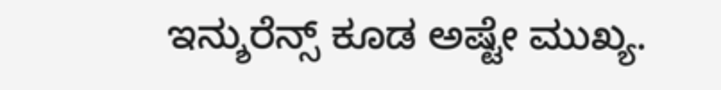ಇನ್ಶುರೆನ್ಸ್ ಕೂಡ ಅಷ್ಟೇ ಮುಖ್ಯ.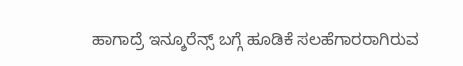ಹಾಗಾದ್ರೆ ಇನ್ಶೂರೆನ್ಸ್ ಬಗ್ಗೆ ಹೂಡಿಕೆ ಸಲಹೆಗಾರರಾಗಿರುವ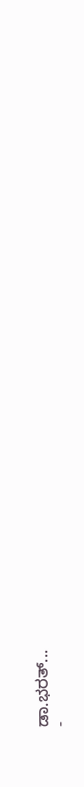ಡಾ.ಭರತ್...
-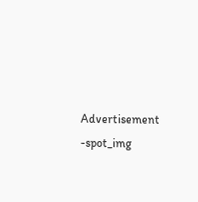Advertisement -spot_img